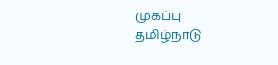முகப்பு
தமிழ்நாடு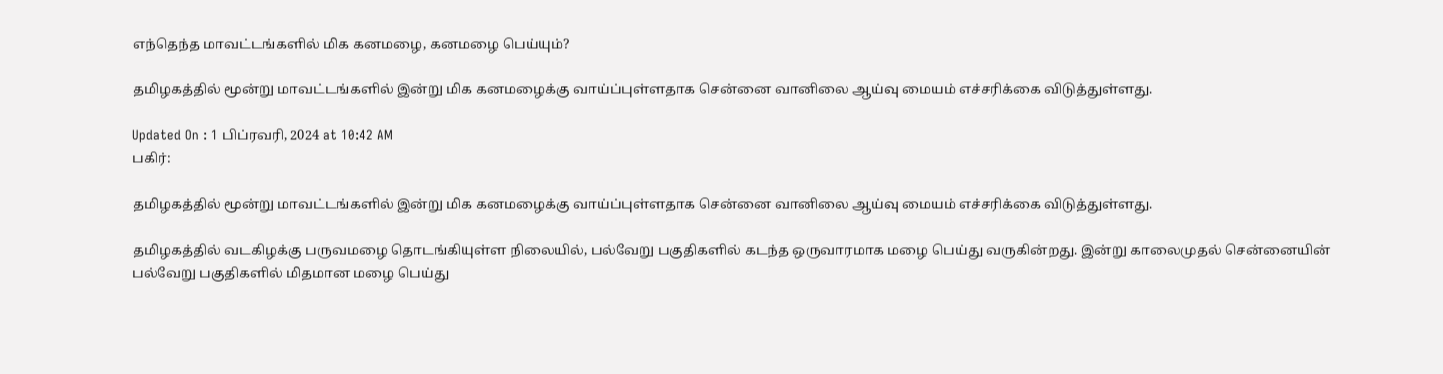எந்தெந்த மாவட்டங்களில் மிக கனமழை, கனமழை பெய்யும்?

தமிழகத்தில் மூன்று மாவட்டங்களில் இன்று மிக கனமழைக்கு வாய்ப்புள்ளதாக சென்னை வானிலை ஆய்வு மையம் எச்சரிக்கை விடுத்துள்ளது.

Updated On : 1 பிப்ரவரி, 2024 at 10:42 AM
பகிர்:

தமிழகத்தில் மூன்று மாவட்டங்களில் இன்று மிக கனமழைக்கு வாய்ப்புள்ளதாக சென்னை வானிலை ஆய்வு மையம் எச்சரிக்கை விடுத்துள்ளது.

தமிழகத்தில் வடகிழக்கு பருவமழை தொடங்கியுள்ள நிலையில், பல்வேறு பகுதிகளில் கடந்த ஒருவாரமாக மழை பெய்து வருகின்றது. இன்று காலைமுதல் சென்னையின் பல்வேறு பகுதிகளில் மிதமான மழை பெய்து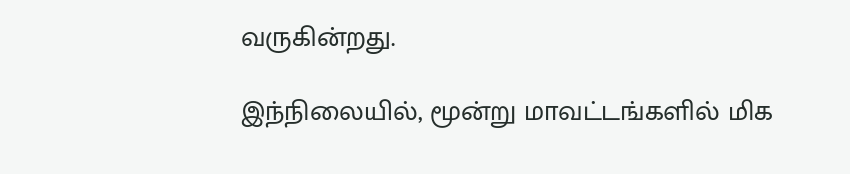வருகின்றது.

இந்நிலையில், மூன்று மாவட்டங்களில் மிக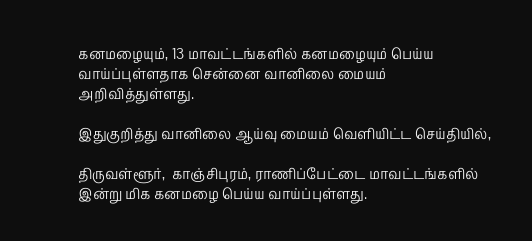கனமழையும், 13 மாவட்டங்களில் கனமழையும் பெய்ய வாய்ப்புள்ளதாக சென்னை வானிலை மையம் அறிவித்துள்ளது.

இதுகுறித்து வானிலை ஆய்வு மையம் வெளியிட்ட செய்தியில்,

திருவள்ளூர்,  காஞ்சிபுரம், ராணிப்பேட்டை மாவட்டங்களில் இன்று மிக கனமழை பெய்ய வாய்ப்புள்ளது.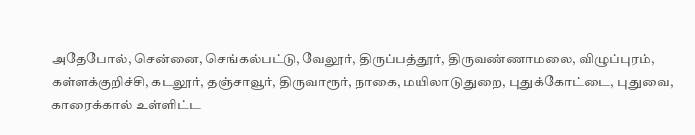அதேபோல், சென்னை, செங்கல்பட்டு, வேலூர், திருப்பத்தூர், திருவண்ணாமலை, விழுப்புரம், கள்ளக்குறிச்சி, கடலூர், தஞ்சாவூர், திருவாரூர், நாகை, மயிலாடுதுறை, புதுக்கோட்டை, புதுவை, காரைக்கால் உள்ளிட்ட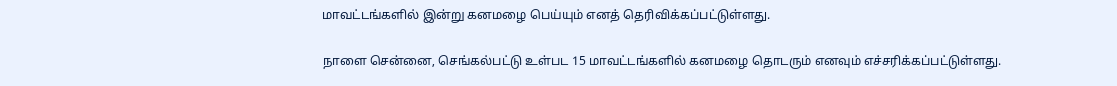மாவட்டங்களில் இன்று கனமழை பெய்யும் எனத் தெரிவிக்கப்பட்டுள்ளது.

நாளை சென்னை, செங்கல்பட்டு உள்பட 15 மாவட்டங்களில் கனமழை தொடரும் எனவும் எச்சரிக்கப்பட்டுள்ளது.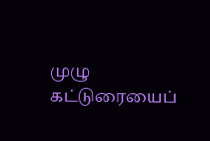முழு கட்டுரையைப்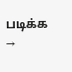படிக்க →